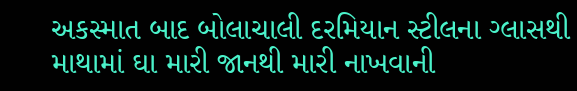અકસ્માત બાદ બોલાચાલી દરમિયાન સ્ટીલના ગ્લાસથી માથામાં ઘા મારી જાનથી મારી નાખવાની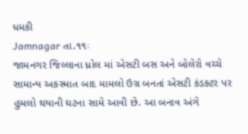ધમકી
Jamnagar તા.૧૧ઃ
જામનગર જિલ્લાના ધ્રોલ માં એસટી બસ અને બોલેરો વચ્ચે સામાન્ય અકસ્માત બાદ મામલો ઉગ્ર બનતાં એસટી કંડક્ટર પર હુમલો થયાની ઘટના સામે આવી છે. આ બનાવ અંગે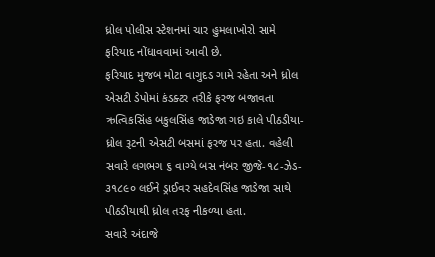ધ્રોલ પોલીસ સ્ટેશનમાં ચાર હુમલાખોરો સામે ફરિયાદ નોંધાવવામાં આવી છે.
ફરિયાદ મુજબ મોટા વાગુદડ ગામે રહેતા અને ધ્રોલ એસટી ડેપોમાં કંડક્ટર તરીકે ફરજ બજાવતા ઋત્વિકસિંહ બકુલસિંહ જાડેજા ગઇ કાલે પીઠડીયા-ધ્રોલ રૂટની એસટી બસમાં ફરજ પર હતા. વહેલી સવારે લગભગ ૬ વાગ્યે બસ નંબર જીજે-૧૮-ઝેડ- ૩૧૮૯૦ લઈને ડ્રાઈવર સહદેવસિંહ જાડેજા સાથે પીઠડીયાથી ધ્રોલ તરફ નીકળ્યા હતા.
સવારે અંદાજે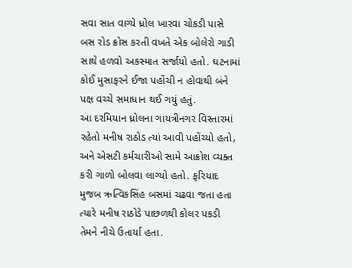સવા સાત વાગ્યે ધ્રોલ ખારવા ચોકડી પાસે બસ રોડ ક્રોસ કરતી વખતે એક બોલેરો ગાડી સાથે હળવો અકસ્માત સર્જાયો હતો. ઘટનામાં કોઈ મુસાફરને ઈજા પહોંચી ન હોવાથી બંને પક્ષ વચ્ચે સમાધાન થઈ ગયું હતું.
આ દરમિયાન ધ્રોલના ગાયત્રીનગર વિસ્તારમાં રહેતો મનીષ રાઠોડ ત્યાં આવી પહોંચ્યો હતો, અને એસટી કર્મચારીઓ સામે આક્રોશ વ્યક્ત કરી ગાળો બોલવા લાગ્યો હતો. ફરિયાદ મુજબ ઋત્વિકસિંહ બસમાં ચઢવા જતા હતા ત્યારે મનીષ રાઠોડે પાછળથી કોલર પકડી તેમને નીચે ઉતાર્યા હતા.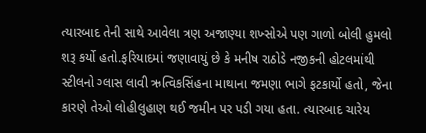ત્યારબાદ તેની સાથે આવેલા ત્રણ અજાણ્યા શખ્સોએ પણ ગાળો બોલી હુમલો શરૂ કર્યો હતો.ફરિયાદમાં જણાવાયું છે કે મનીષ રાઠોડે નજીકની હોટલમાંથી સ્ટીલનો ગ્લાસ લાવી ઋત્વિકસિંહના માથાના જમણા ભાગે ફટકાર્યો હતો, જેના કારણે તેઓ લોહીલુહાણ થઈ જમીન પર પડી ગયા હતા. ત્યારબાદ ચારેય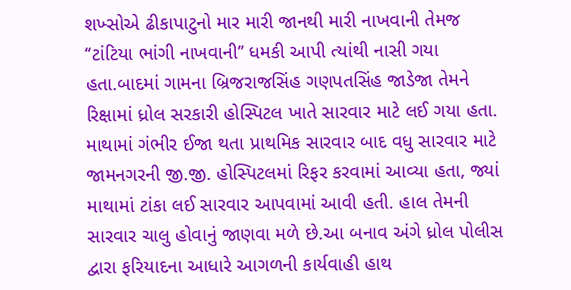શખ્સોએ ઢીકાપાટુનો માર મારી જાનથી મારી નાખવાની તેમજ ‘‘ટાંટિયા ભાંગી નાખવાની’’ ધમકી આપી ત્યાંથી નાસી ગયા હતા.બાદમાં ગામના બ્રિજરાજસિંહ ગણપતસિંહ જાડેજા તેમને રિક્ષામાં ધ્રોલ સરકારી હોસ્પિટલ ખાતે સારવાર માટે લઈ ગયા હતા. માથામાં ગંભીર ઈજા થતા પ્રાથમિક સારવાર બાદ વધુ સારવાર માટે જામનગરની જી.જી. હોસ્પિટલમાં રિફર કરવામાં આવ્યા હતા, જ્યાં માથામાં ટાંકા લઈ સારવાર આપવામાં આવી હતી. હાલ તેમની સારવાર ચાલુ હોવાનું જાણવા મળે છે.આ બનાવ અંગે ધ્રોલ પોલીસ દ્વારા ફરિયાદના આધારે આગળની કાર્યવાહી હાથ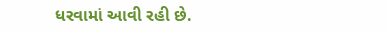ધરવામાં આવી રહી છે.